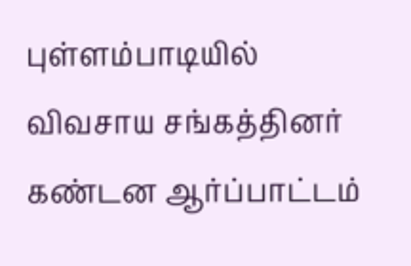புள்ளம்பாடியில் விவசாய சங்கத்தினர் கண்டன ஆர்ப்பாட்டம்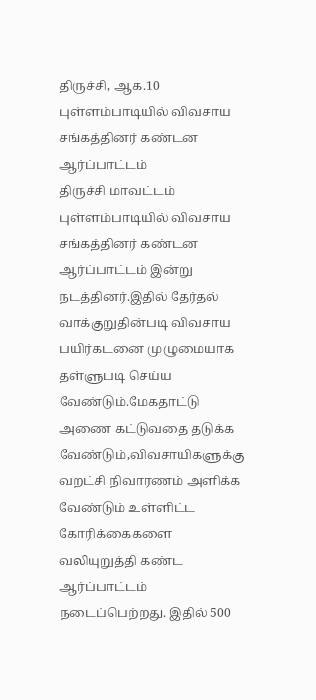திருச்சி, ஆக.10 புள்ளம்பாடியில் விவசாய சங்கத்தினர் கண்டன ஆர்ப்பாட்டம்
திருச்சி மாவட்டம் புள்ளம்பாடியில் விவசாய சங்கத்தினர் கண்டன ஆர்ப்பாட்டம் இன்று நடத்தினர்.இதில் தேர்தல் வாக்குறுதின்படி விவசாய பயிர்கடனை முழுமையாக தள்ளுபடி செய்ய வேண்டும்.மேகதாட்டு அணை கட்டுவதை தடுக்க வேண்டும்,விவசாயிகளுக்கு வறட்சி நிவாரணம் அளிக்க வேண்டும் உள்ளிட்ட கோரிக்கைகளை வலியுறுத்தி கண்ட ஆர்ப்பாட்டம் நடைப்பெற்றது. இதில் 500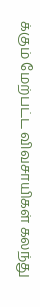க்கும் மேற்பட்ட விவசாயிகள் கலந்து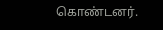கொண்டனர்.